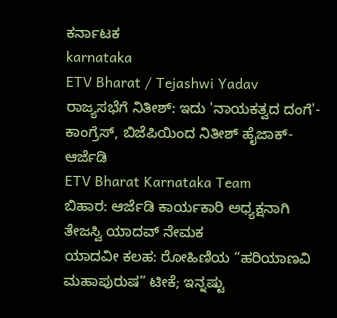ಕರ್ನಾಟಕ
karnataka
ETV Bharat / Tejashwi Yadav
ರಾಜ್ಯಸಭೆಗೆ ನಿತೀಶ್: ಇದು 'ನಾಯಕತ್ವದ ದಂಗೆ'- ಕಾಂಗ್ರೆಸ್, ಬಿಜೆಪಿಯಿಂದ ನಿತೀಶ್ ಹೈಜಾಕ್-ಆರ್ಜೆಡಿ
ETV Bharat Karnataka Team
ಬಿಹಾರ: ಆರ್ಜೆಡಿ ಕಾರ್ಯಕಾರಿ ಅಧ್ಯಕ್ಷನಾಗಿ ತೇಜಸ್ವಿ ಯಾದವ್ ನೇಮಕ
ಯಾದವೀ ಕಲಹ: ರೋಹಿಣಿಯ “ಹರಿಯಾಣವಿ ಮಹಾಪುರುಷ” ಟೀಕೆ; ಇನ್ನಷ್ಟು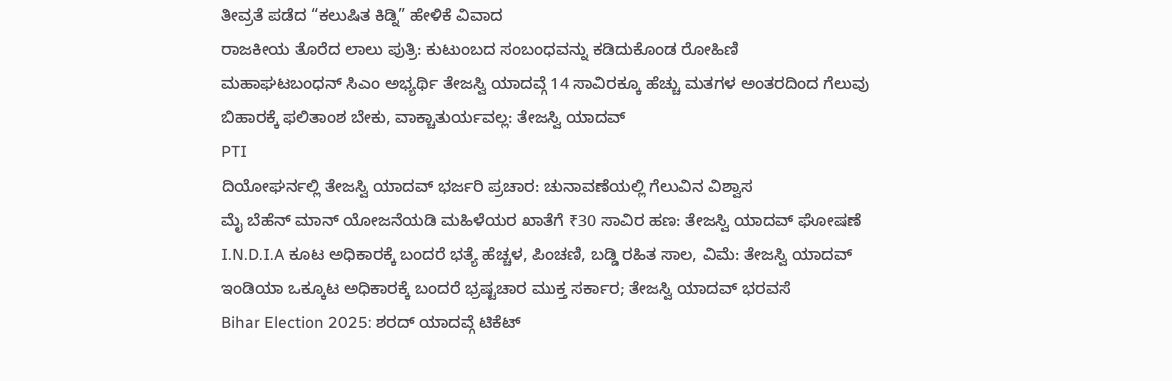ತೀವ್ರತೆ ಪಡೆದ “ಕಲುಷಿತ ಕಿಡ್ನಿ” ಹೇಳಿಕೆ ವಿವಾದ
ರಾಜಕೀಯ ತೊರೆದ ಲಾಲು ಪುತ್ರಿ: ಕುಟುಂಬದ ಸಂಬಂಧವನ್ನು ಕಡಿದುಕೊಂಡ ರೋಹಿಣಿ
ಮಹಾಘಟಬಂಧನ್ ಸಿಎಂ ಅಭ್ಯರ್ಥಿ ತೇಜಸ್ವಿ ಯಾದವ್ಗೆ 14 ಸಾವಿರಕ್ಕೂ ಹೆಚ್ಚು ಮತಗಳ ಅಂತರದಿಂದ ಗೆಲುವು
ಬಿಹಾರಕ್ಕೆ ಫಲಿತಾಂಶ ಬೇಕು, ವಾಕ್ಚಾತುರ್ಯವಲ್ಲ: ತೇಜಸ್ವಿ ಯಾದವ್
PTI
ದಿಯೋಘರ್ನಲ್ಲಿ ತೇಜಸ್ವಿ ಯಾದವ್ ಭರ್ಜರಿ ಪ್ರಚಾರ: ಚುನಾವಣೆಯಲ್ಲಿ ಗೆಲುವಿನ ವಿಶ್ವಾಸ
ಮೈ ಬೆಹೆನ್ ಮಾನ್ ಯೋಜನೆಯಡಿ ಮಹಿಳೆಯರ ಖಾತೆಗೆ ₹30 ಸಾವಿರ ಹಣ: ತೇಜಸ್ವಿ ಯಾದವ್ ಘೋಷಣೆ
I.N.D.I.A ಕೂಟ ಅಧಿಕಾರಕ್ಕೆ ಬಂದರೆ ಭತ್ಯೆ ಹೆಚ್ಚಳ, ಪಿಂಚಣಿ, ಬಡ್ಡಿ ರಹಿತ ಸಾಲ, ವಿಮೆ: ತೇಜಸ್ವಿ ಯಾದವ್
ಇಂಡಿಯಾ ಒಕ್ಕೂಟ ಅಧಿಕಾರಕ್ಕೆ ಬಂದರೆ ಭ್ರಷ್ಟಚಾರ ಮುಕ್ತ ಸರ್ಕಾರ; ತೇಜಸ್ವಿ ಯಾದವ್ ಭರವಸೆ
Bihar Election 2025: ಶರದ್ ಯಾದವ್ಗೆ ಟಿಕೆಟ್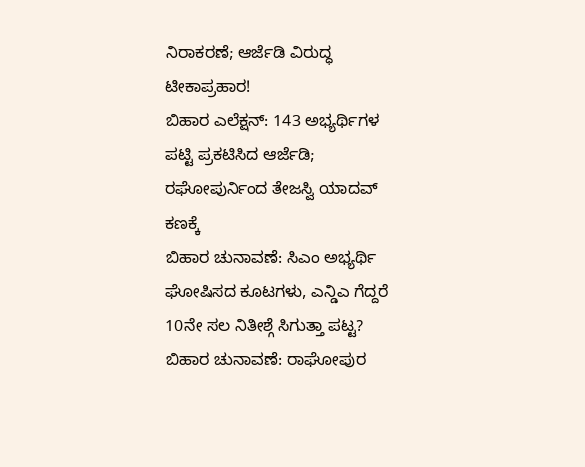ನಿರಾಕರಣೆ; ಆರ್ಜೆಡಿ ವಿರುದ್ಧ ಟೀಕಾಪ್ರಹಾರ!
ಬಿಹಾರ ಎಲೆಕ್ಷನ್: 143 ಅಭ್ಯರ್ಥಿಗಳ ಪಟ್ಟಿ ಪ್ರಕಟಿಸಿದ ಆರ್ಜೆಡಿ; ರಘೋಪುರ್ನಿಂದ ತೇಜಸ್ವಿ ಯಾದವ್ ಕಣಕ್ಕೆ
ಬಿಹಾರ ಚುನಾವಣೆ: ಸಿಎಂ ಅಭ್ಯರ್ಥಿ ಘೋಷಿಸದ ಕೂಟಗಳು, ಎನ್ಡಿಎ ಗೆದ್ದರೆ 10ನೇ ಸಲ ನಿತೀಶ್ಗೆ ಸಿಗುತ್ತಾ ಪಟ್ಟ?
ಬಿಹಾರ ಚುನಾವಣೆ: ರಾಘೋಪುರ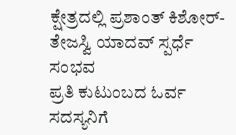ಕ್ಷೇತ್ರದಲ್ಲಿ ಪ್ರಶಾಂತ್ ಕಿಶೋರ್- ತೇಜಸ್ವಿ ಯಾದವ್ ಸ್ಪರ್ಧೆ ಸಂಭವ
ಪ್ರತಿ ಕುಟುಂಬದ ಓರ್ವ ಸದಸ್ಯನಿಗೆ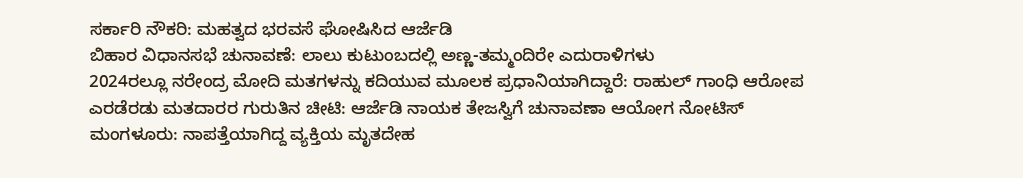ಸರ್ಕಾರಿ ನೌಕರಿ: ಮಹತ್ವದ ಭರವಸೆ ಘೋಷಿಸಿದ ಆರ್ಜೆಡಿ
ಬಿಹಾರ ವಿಧಾನಸಭೆ ಚುನಾವಣೆ: ಲಾಲು ಕುಟುಂಬದಲ್ಲಿ ಅಣ್ಣ-ತಮ್ಮಂದಿರೇ ಎದುರಾಳಿಗಳು
2024ರಲ್ಲೂ ನರೇಂದ್ರ ಮೋದಿ ಮತಗಳನ್ನು ಕದಿಯುವ ಮೂಲಕ ಪ್ರಧಾನಿಯಾಗಿದ್ದಾರೆ: ರಾಹುಲ್ ಗಾಂಧಿ ಆರೋಪ
ಎರಡೆರಡು ಮತದಾರರ ಗುರುತಿನ ಚೀಟಿ: ಆರ್ಜೆಡಿ ನಾಯಕ ತೇಜಸ್ವಿಗೆ ಚುನಾವಣಾ ಆಯೋಗ ನೋಟಿಸ್
ಮಂಗಳೂರು: ನಾಪತ್ತೆಯಾಗಿದ್ದ ವ್ಯಕ್ತಿಯ ಮೃತದೇಹ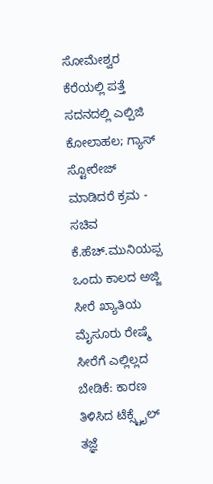ಸೋಮೇಶ್ವರ ಕೆರೆಯಲ್ಲಿ ಪತ್ತೆ
ಸದನದಲ್ಲಿ ಎಲ್ಪಿಜಿ ಕೋಲಾಹಲ; ಗ್ಯಾಸ್ ಸ್ಟೋರೇಜ್ ಮಾಡಿದರೆ ಕ್ರಮ - ಸಚಿವ ಕೆ.ಹೆಚ್.ಮುನಿಯಪ್ಪ
ಒಂದು ಕಾಲದ ಅಜ್ಜಿ ಸೀರೆ ಖ್ಯಾತಿಯ ಮೈಸೂರು ರೇಷ್ಮೆ ಸೀರೆಗೆ ಎಲ್ಲಿಲ್ಲದ ಬೇಡಿಕೆ: ಕಾರಣ ತಿಳಿಸಿದ ಟೆಕ್ಸ್ಟೈಲ್ ತಜ್ಞೆ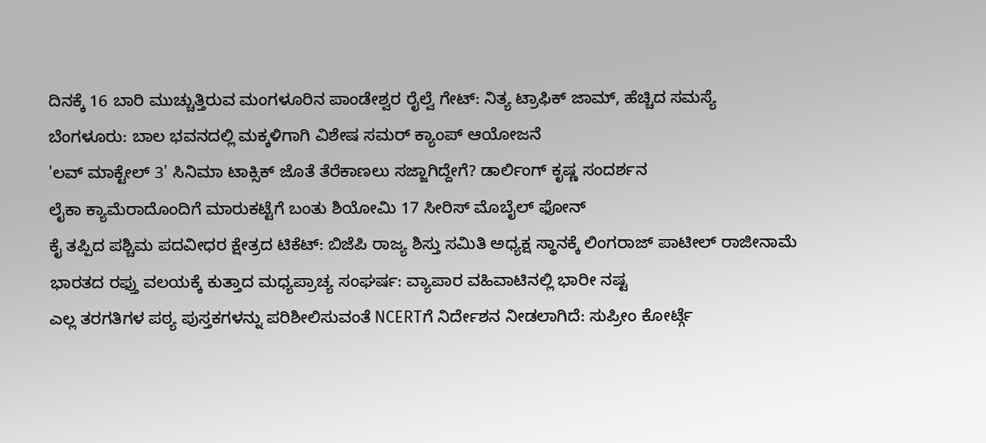ದಿನಕ್ಕೆ 16 ಬಾರಿ ಮುಚ್ಚುತ್ತಿರುವ ಮಂಗಳೂರಿನ ಪಾಂಡೇಶ್ವರ ರೈಲ್ವೆ ಗೇಟ್: ನಿತ್ಯ ಟ್ರಾಫಿಕ್ ಜಾಮ್, ಹೆಚ್ಚಿದ ಸಮಸ್ಯೆ
ಬೆಂಗಳೂರು: ಬಾಲ ಭವನದಲ್ಲಿ ಮಕ್ಕಳಿಗಾಗಿ ವಿಶೇಷ ಸಮರ್ ಕ್ಯಾಂಪ್ ಆಯೋಜನೆ
'ಲವ್ ಮಾಕ್ಟೇಲ್ 3' ಸಿನಿಮಾ ಟಾಕ್ಸಿಕ್ ಜೊತೆ ತೆರೆಕಾಣಲು ಸಜ್ಜಾಗಿದ್ದೇಗೆ? ಡಾರ್ಲಿಂಗ್ ಕೃಷ್ಣ ಸಂದರ್ಶನ
ಲೈಕಾ ಕ್ಯಾಮೆರಾದೊಂದಿಗೆ ಮಾರುಕಟ್ಟೆಗೆ ಬಂತು ಶಿಯೋಮಿ 17 ಸೀರಿಸ್ ಮೊಬೈಲ್ ಫೋನ್
ಕೈ ತಪ್ಪಿದ ಪಶ್ಚಿಮ ಪದವೀಧರ ಕ್ಷೇತ್ರದ ಟಿಕೆಟ್: ಬಿಜೆಪಿ ರಾಜ್ಯ ಶಿಸ್ತು ಸಮಿತಿ ಅಧ್ಯಕ್ಷ ಸ್ಥಾನಕ್ಕೆ ಲಿಂಗರಾಜ್ ಪಾಟೀಲ್ ರಾಜೀನಾಮೆ
ಭಾರತದ ರಫ್ತು ವಲಯಕ್ಕೆ ಕುತ್ತಾದ ಮಧ್ಯಪ್ರಾಚ್ಯ ಸಂಘರ್ಷ: ವ್ಯಾಪಾರ ವಹಿವಾಟಿನಲ್ಲಿ ಭಾರೀ ನಷ್ಟ
ಎಲ್ಲ ತರಗತಿಗಳ ಪಠ್ಯ ಪುಸ್ತಕಗಳನ್ನು ಪರಿಶೀಲಿಸುವಂತೆ NCERTಗೆ ನಿರ್ದೇಶನ ನೀಡಲಾಗಿದೆ: ಸುಪ್ರೀಂ ಕೋರ್ಟ್ಗೆ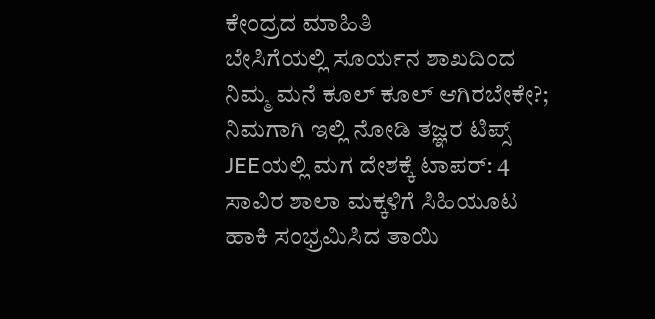ಕೇಂದ್ರದ ಮಾಹಿತಿ
ಬೇಸಿಗೆಯಲ್ಲಿ ಸೂರ್ಯನ ಶಾಖದಿಂದ ನಿಮ್ಮ ಮನೆ ಕೂಲ್ ಕೂಲ್ ಆಗಿರಬೇಕೇ?; ನಿಮಗಾಗಿ ಇಲ್ಲಿ ನೋಡಿ ತಜ್ಞರ ಟಿಪ್ಸ್
JEEಯಲ್ಲಿ ಮಗ ದೇಶಕ್ಕೆ ಟಾಪರ್: 4 ಸಾವಿರ ಶಾಲಾ ಮಕ್ಕಳಿಗೆ ಸಿಹಿಯೂಟ ಹಾಕಿ ಸಂಭ್ರಮಿಸಿದ ತಾಯಿ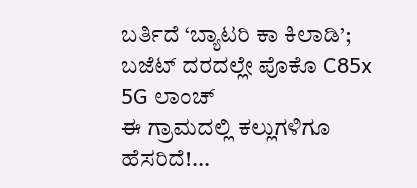ಬರ್ತಿದೆ ‘ಬ್ಯಾಟರಿ ಕಾ ಕಿಲಾಡಿ’; ಬಜೆಟ್ ದರದಲ್ಲೇ ಪೊಕೊ C85x 5G ಲಾಂಚ್
ಈ ಗ್ರಾಮದಲ್ಲಿ ಕಲ್ಲುಗಳಿಗೂ ಹೆಸರಿದೆ!...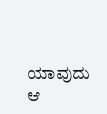ಯಾವುದು ಆ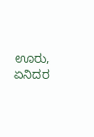ಊರು, ಏನಿದರ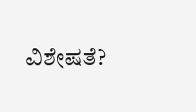ವಿಶೇಷತೆ?